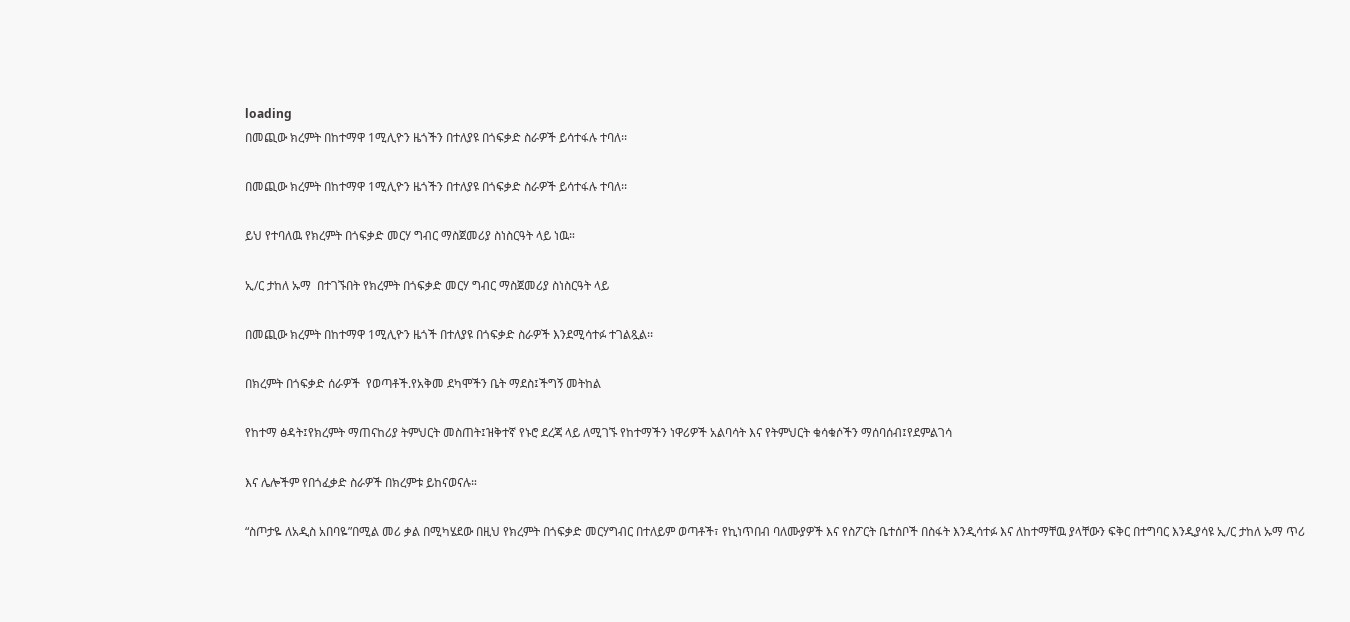loading
በመጪው ክረምት በከተማዋ 1ሚሊዮን ዜጎችን በተለያዩ በጎፍቃድ ስራዎች ይሳተፋሉ ተባለ፡፡

በመጪው ክረምት በከተማዋ 1ሚሊዮን ዜጎችን በተለያዩ በጎፍቃድ ስራዎች ይሳተፋሉ ተባለ፡፡

ይህ የተባለዉ የክረምት በጎፍቃድ መርሃ ግብር ማስጀመሪያ ስነስርዓት ላይ ነዉ።

ኢ/ር ታከለ ኡማ  በተገኙበት የክረምት በጎፍቃድ መርሃ ግብር ማስጀመሪያ ስነስርዓት ላይ

በመጪው ክረምት በከተማዋ 1ሚሊዮን ዜጎች በተለያዩ በጎፍቃድ ስራዎች እንደሚሳተፉ ተገልጿል፡፡

በክረምት በጎፍቃድ ሰራዎች  የወጣቶች.የአቅመ ደካሞችን ቤት ማደስ፤ችግኝ መትከል

የከተማ ፅዳት፤የክረምት ማጠናከሪያ ትምህርት መስጠት፤ዝቅተኛ የኑሮ ደረጃ ላይ ለሚገኙ የከተማችን ነዋሪዎች አልባሳት እና የትምህርት ቁሳቁሶችን ማሰባሰብ፤የደምልገሳ

እና ሌሎችም የበጎፈቃድ ስራዎች በክረምቱ ይከናወናሉ።

“ስጦታዬ ለአዲስ አበባዬ”በሚል መሪ ቃል በሚካሄደው በዚህ የክረምት በጎፍቃድ መርሃግብር በተለይም ወጣቶች፣ የኪነጥበብ ባለሙያዎች እና የስፖርት ቤተሰቦች በስፋት እንዲሳተፉ እና ለከተማቸዉ ያላቸውን ፍቅር በተግባር እንዲያሳዩ ኢ/ር ታከለ ኡማ ጥሪ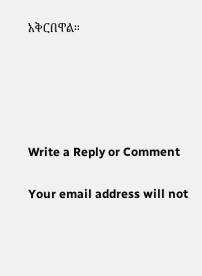አቅርበዋል።





Write a Reply or Comment

Your email address will not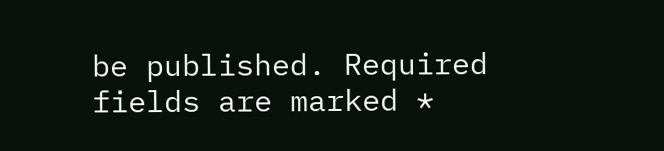be published. Required fields are marked *